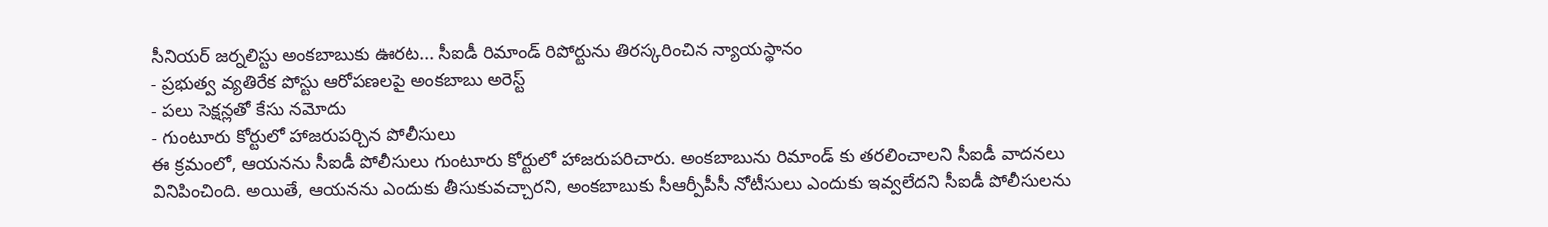సీనియర్ జర్నలిస్టు అంకబాబుకు ఊరట... సీఐడీ రిమాండ్ రిపోర్టును తిరస్కరించిన న్యాయస్థానం
- ప్రభుత్వ వ్యతిరేక పోస్టు ఆరోపణలపై అంకబాబు అరెస్ట్
- పలు సెక్షన్లతో కేసు నమోదు
- గుంటూరు కోర్టులో హాజరుపర్చిన పోలీసులు
ఈ క్రమంలో, ఆయనను సీఐడీ పోలీసులు గుంటూరు కోర్టులో హాజరుపరిచారు. అంకబాబును రిమాండ్ కు తరలించాలని సీఐడీ వాదనలు వినిపించింది. అయితే, ఆయనను ఎందుకు తీసుకువచ్చారని, అంకబాబుకు సీఆర్పీపీసీ నోటీసులు ఎందుకు ఇవ్వలేదని సీఐడీ పోలీసులను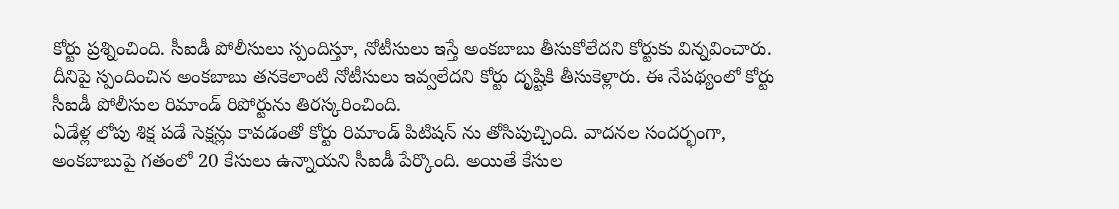కోర్టు ప్రశ్నించింది. సీఐడీ పోలీసులు స్పందిస్తూ, నోటీసులు ఇస్తే అంకబాబు తీసుకోలేదని కోర్టుకు విన్నవించారు. దీనిపై స్పందించిన అంకబాబు తనకెలాంటి నోటీసులు ఇవ్వలేదని కోర్టు దృష్టికి తీసుకెళ్లారు. ఈ నేపథ్యంలో కోర్టు సీఐడీ పోలీసుల రిమాండ్ రిపోర్టును తిరస్కరించింది.
ఏడేళ్ల లోపు శిక్ష పడే సెక్షన్లు కావడంతో కోర్టు రిమాండ్ పిటిషన్ ను తోసిపుచ్చింది. వాదనల సందర్భంగా, అంకబాబుపై గతంలో 20 కేసులు ఉన్నాయని సీఐడీ పేర్కొంది. అయితే కేసుల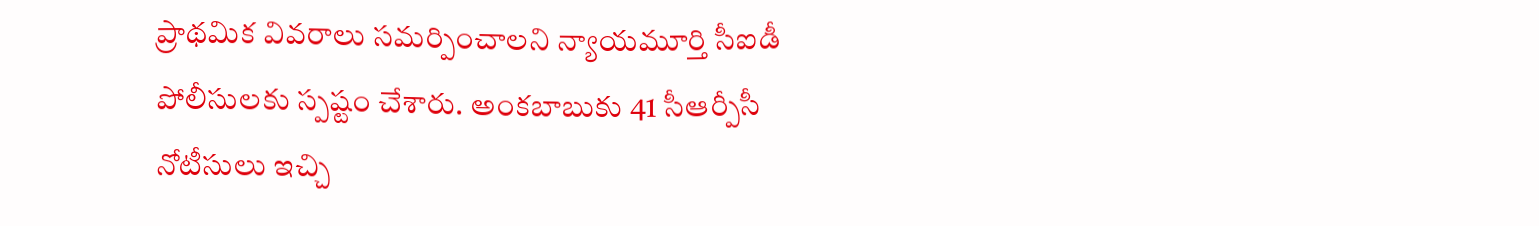ప్రాథమిక వివరాలు సమర్పించాలని న్యాయమూర్తి సీఐడీ పోలీసులకు స్పష్టం చేశారు. అంకబాబుకు 41 సీఆర్పీసీ నోటీసులు ఇచ్చి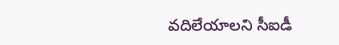వదిలేయాలని సీఐడీ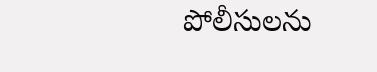పోలీసులను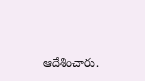ఆదేశించారు.